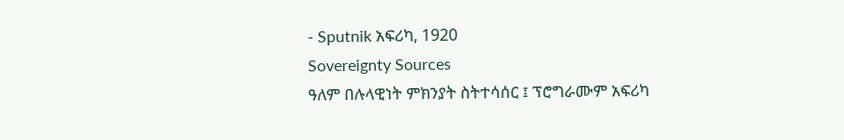- Sputnik አፍሪካ, 1920
Sovereignty Sources
ዓለም በሉላዊነት ምክንያት ስትተሳሰር ፤ ፕሮግራሙም አፍሪካ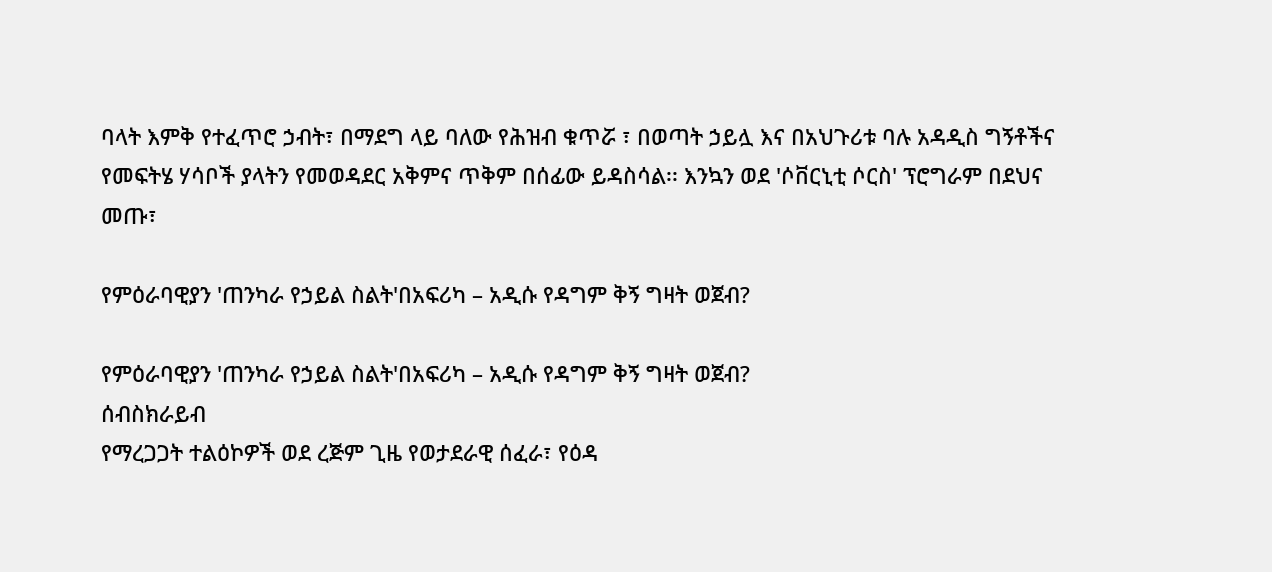ባላት እምቅ የተፈጥሮ ኃብት፣ በማደግ ላይ ባለው የሕዝብ ቁጥሯ ፣ በወጣት ኃይሏ እና በአህጉሪቱ ባሉ አዳዲስ ግኝቶችና የመፍትሄ ሃሳቦች ያላትን የመወዳደር አቅምና ጥቅም በሰፊው ይዳስሳል፡፡ እንኳን ወደ 'ሶቨርኒቲ ሶርስ' ፕሮግራም በደህና መጡ፣

የምዕራባዊያን 'ጠንካራ የኃይል ስልት'በአፍሪካ – አዲሱ የዳግም ቅኝ ግዛት ወጀብ?

የምዕራባዊያን 'ጠንካራ የኃይል ስልት'በአፍሪካ – አዲሱ የዳግም ቅኝ ግዛት ወጀብ?
ሰብስክራይብ
የማረጋጋት ተልዕኮዎች ወደ ረጅም ጊዜ የወታደራዊ ሰፈራ፣ የዕዳ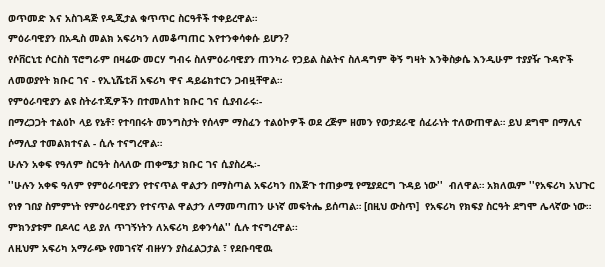ወጥመድ እና አስገዳጅ የዲጂታል ቁጥጥር ስርዓቶች ተቀይረዋል።
ምዕራባዊያን በአዲስ መልክ አፍሪካን ለመቆጣጠር እየተንቀሳቀሱ ይሆን?
የሶቨርኒቲ ሶርስስ ፕሮግራም በዛሬው መርሃ ግብሩ ስለምዕራባዊያን ጠንካራ የኃይል ስልትና ስለዳግም ቅኝ ግዛት እንቅስቃሴ እንዲሁም ተያያዥ ጉዳዮች ለመወያየት ክቡር ገና - የኢኒሼቲቭ አፍሪካ ዋና ዳይሬክተርን ጋብዟቸዋል።
የምዕራባዊያን ልዩ ስትራተጂዎችን በተመለከተ ክቡር ገና ሲያብራሩ፡-
በማረጋጋት ተልዕኮ ላይ የኔቶ፣ የተባበሩት መንግስታት የሰላም ማስፈን ተልዕኮዎች ወደ ረጅም ዘመን የወታደራዊ ሰፈራነት ተለውጠዋል። ይህ ደግሞ በማሊና ሶማሊያ ተመልክተናል - ሲሉ ተናግረዋል።
ሁሉን አቀፍ የዓለም ስርዓት ስላለው ጠቀሜታ ክቡር ገና ሲያስረዱ፡-
''ሁሉን አቀፍ ዓለም የምዕራባዊያን የተናጥል ዋልታን በማስጣል አፍሪካን በእጅጉ ተጠቃሚ የሚያደርግ ጉዳይ ነው''  ብለዋል። አክለዉም ''የአፍሪካ አህጉር የነፃ ገበያ ስምምነት የምዕራባዊያን የተናጥል ዋልታን ለማመጣጠን ሁነኛ መፍትሔ ይሰጣል። [በዚህ ውስጥ]  የአፍሪካ የክፍያ ስርዓት ደግሞ ሌላኛው ነው። ምክንያቱም በዶላር ላይ ያለ ጥገኝነትን ለአፍሪካ ይቀንሳል'' ሲሉ ተናግረዋል፡፡
ለዚህም አፍሪካ አማራጭ የመገናኛ ብዙሃን ያስፈልጋታል ፣ የደቡባዊዉ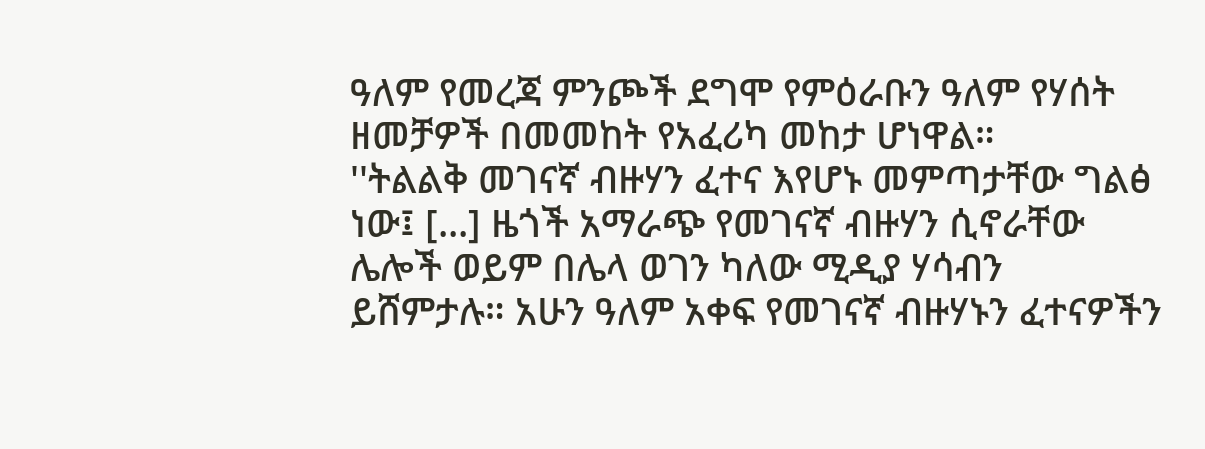ዓለም የመረጃ ምንጮች ደግሞ የምዕራቡን ዓለም የሃሰት ዘመቻዎች በመመከት የአፈሪካ መከታ ሆነዋል።
''ትልልቅ መገናኛ ብዙሃን ፈተና እየሆኑ መምጣታቸው ግልፅ ነው፤ [...] ዜጎች አማራጭ የመገናኛ ብዙሃን ሲኖራቸው ሌሎች ወይም በሌላ ወገን ካለው ሚዲያ ሃሳብን ይሸምታሉ። አሁን ዓለም አቀፍ የመገናኛ ብዙሃኑን ፈተናዎችን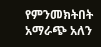የምንመክትበት አማራጭ አለን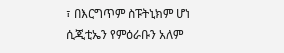፣ በእርግጥም ስፑትኒክም ሆነ ሲጂቲኤን የምዕራቡን አለም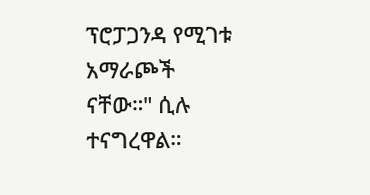ፕሮፓጋንዳ የሚገቱ  አማራጮች ናቸው።" ሲሉ ተናግረዋል።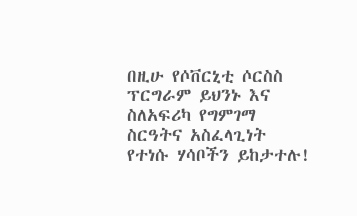በዚሁ የሶቨርኒቲ ሶርስስ ፕርግራም ይህንኑ እና ስለአፍሪካ የግምገማ ስርዓትና አስፈላጊነት የተነሱ ሃሳቦችን ይከታተሉ!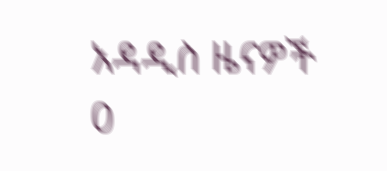አዳዲስ ዜናዎች
0